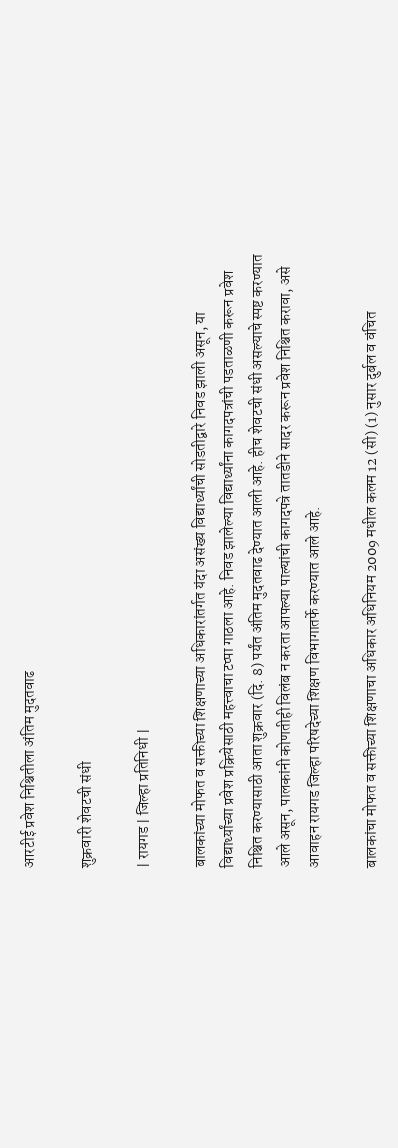आरटीई प्रवेश निश्चितीला अंतिम मुदतवाढ

शुक्रवारी शेवटची संधी

| रायगड | जिल्हा प्रतिनिधी |

बालकांच्या मोफत व सक्तीच्या शिक्षणाच्या अधिकारांतर्गत यंदा असंख्य विद्यार्थ्यांची सोडतीद्वारे निवड झाली असून, या विद्यार्थ्यांच्या प्रवेश प्रक्रियेसाठी महत्त्वाचा टप्पा गाठला आहे. निवड झालेल्या विद्यार्थ्यांना कागदपत्रांची पडताळणी करून प्रवेश निश्चित करण्यासाठी आता शुक्रवार (दि. 8) पर्यंत अंतिम मुदतवाढ देण्यात आली आहे. हीच शेवटची संधी असल्याचे स्पष्ट करण्यात आले असून, पालकांनी कोणतीही विलंब न करता आपल्या पाल्यांची कागदपत्रे तातडीने सादर करून प्रवेश निश्चित करावा, असे आवाहन रायगड जिल्हा परिषदेच्या शिक्षण विभागातर्फे करण्यात आले आहे.

बालकांचा मोफत व सक्तीच्या शिक्षणाचा अधिकार अधिनियम 2009 मधील कलम 12 (सी) (1) नुसार दुर्बल व वंचित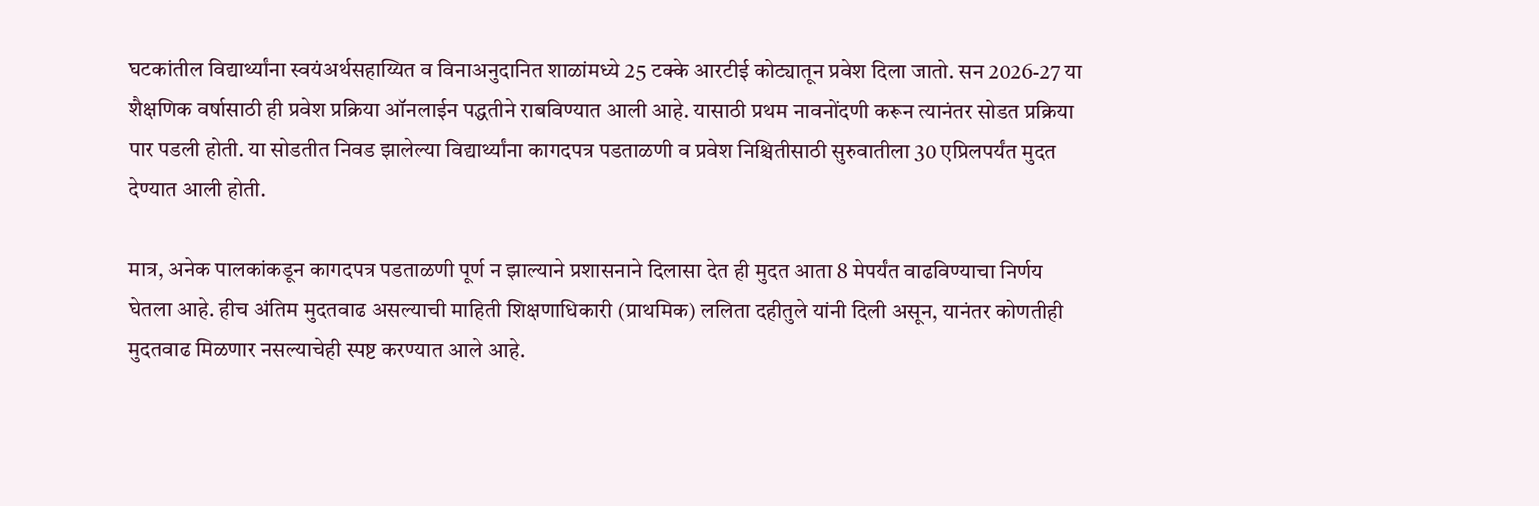घटकांतील विद्यार्थ्यांना स्वयंअर्थसहाय्यित व विनाअनुदानित शाळांमध्ये 25 टक्के आरटीई कोट्यातून प्रवेश दिला जातो. सन 2026-27 या शैक्षणिक वर्षासाठी ही प्रवेश प्रक्रिया ऑनलाईन पद्धतीने राबविण्यात आली आहे. यासाठी प्रथम नावनोंदणी करून त्यानंतर सोडत प्रक्रिया पार पडली होती. या सोडतीत निवड झालेल्या विद्यार्थ्यांना कागदपत्र पडताळणी व प्रवेश निश्चितीसाठी सुरुवातीला 30 एप्रिलपर्यंत मुदत देण्यात आली होती.

मात्र, अनेक पालकांकडून कागदपत्र पडताळणी पूर्ण न झाल्याने प्रशासनाने दिलासा देत ही मुदत आता 8 मेपर्यंत वाढविण्याचा निर्णय घेतला आहे. हीच अंतिम मुदतवाढ असल्याची माहिती शिक्षणाधिकारी (प्राथमिक) ललिता दहीतुले यांनी दिली असून, यानंतर कोणतीही मुदतवाढ मिळणार नसल्याचेही स्पष्ट करण्यात आले आहे.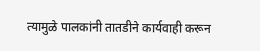त्यामुळे पालकांनी तातडीने कार्यवाही करून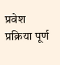प्रवेश प्रक्रिया पूर्ण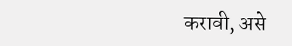करावी, असे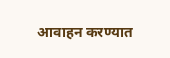आवाहन करण्यात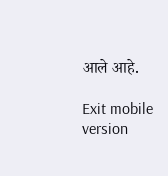आले आहे.

Exit mobile version